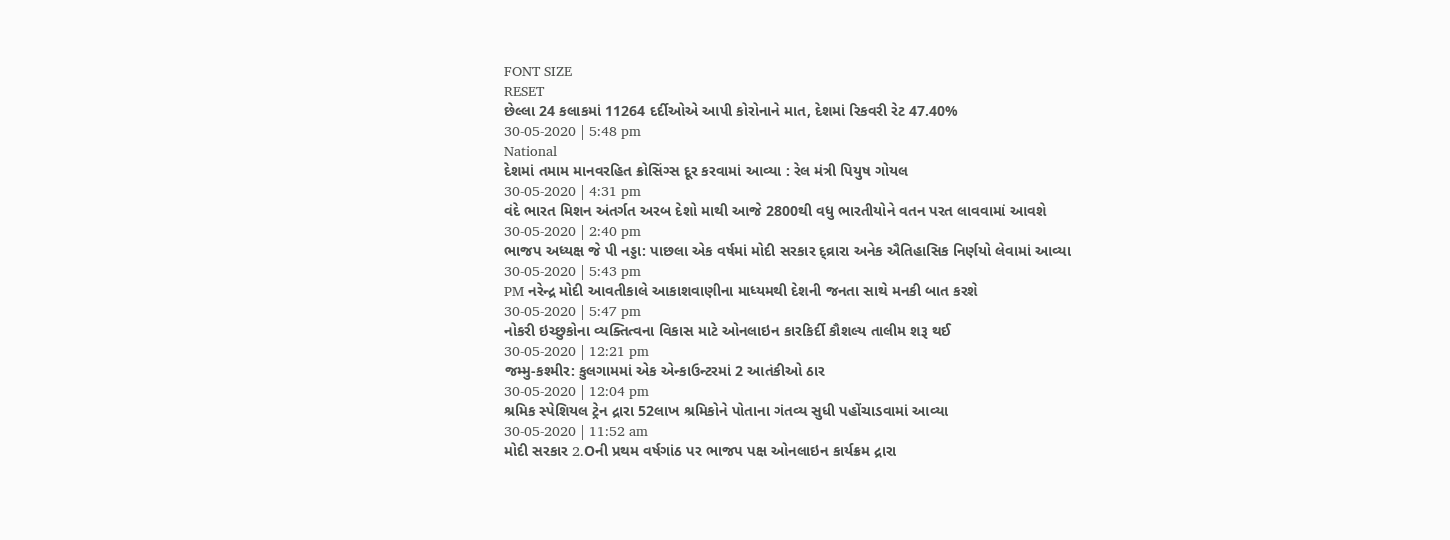FONT SIZE
RESET
છેલ્લા 24 કલાકમાં 11264 દર્દીઓએ આપી કોરોનાને માત, દેશમાં રિકવરી રેટ 47.40%
30-05-2020 | 5:48 pm
National
દેશમાં તમામ માનવરહિત ક્રોસિંગ્સ દૂર કરવામાં આવ્યા : રેલ મંત્રી પિયુષ ગોયલ
30-05-2020 | 4:31 pm
વંદે ભારત મિશન અંતર્ગત અરબ દેશો માથી આજે 2800થી વધુ ભારતીયોને વતન પરત લાવવામાં આવશે
30-05-2020 | 2:40 pm
ભાજપ અધ્યક્ષ જે પી નડ્ડા: પાછલા એક વર્ષમાં મોદી સરકાર દ્વ્રારા અનેક ઐતિહાસિક નિર્ણયો લેવામાં આવ્યા
30-05-2020 | 5:43 pm
PM નરેન્દ્ર મોદી આવતીકાલે આકાશવાણીના માધ્યમથી દેશની જનતા સાથે મનકી બાત કરશે
30-05-2020 | 5:47 pm
નોકરી ઇચ્છુકોના વ્યક્તિત્વના વિકાસ માટે ઓનલાઇન કારકિર્દી કૌશલ્ય તાલીમ શરૂ થઈ
30-05-2020 | 12:21 pm
જમ્મુ-કશ્મીર: કુલગામમાં એક એન્કાઉન્ટરમાં 2 આતંકીઓ ઠાર
30-05-2020 | 12:04 pm
શ્રમિક સ્પેશિયલ ટ્રેન દ્રારા 52લાખ શ્રમિકોને પોતાના ગંતવ્ય સુધી પહોંચાડવામાં આવ્યા
30-05-2020 | 11:52 am
મોદી સરકાર 2.Oની પ્રથમ વર્ષગાંઠ પર ભાજપ પક્ષ ઓનલાઇન કાર્યક્રમ દ્રારા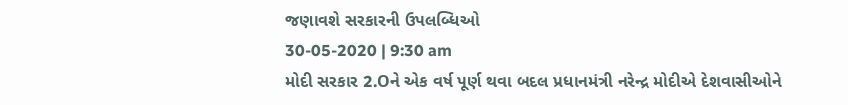જણાવશે સરકારની ઉપલબ્ધિઓ
30-05-2020 | 9:30 am
મોદી સરકાર 2.Oને એક વર્ષ પૂર્ણ થવા બદલ પ્રધાનમંત્રી નરેન્દ્ર મોદીએ દેશવાસીઓને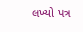લખ્યો પત્ર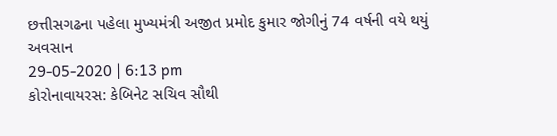છત્તીસગઢના પહેલા મુખ્યમંત્રી અજીત પ્રમોદ કુમાર જોગીનું 74 વર્ષની વયે થયું અવસાન
29-05-2020 | 6:13 pm
કોરોનાવાયરસ: કેબિનેટ સચિવ સૌથી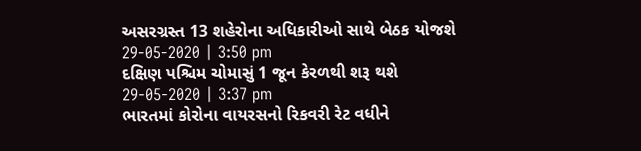અસરગ્રસ્ત 13 શહેરોના અધિકારીઓ સાથે બેઠક યોજશે
29-05-2020 | 3:50 pm
દક્ષિણ પશ્ચિમ ચોમાસું 1 જૂન કેરળથી શરૂ થશે
29-05-2020 | 3:37 pm
ભારતમાં કોરોના વાયરસનો રિકવરી રેટ વધીને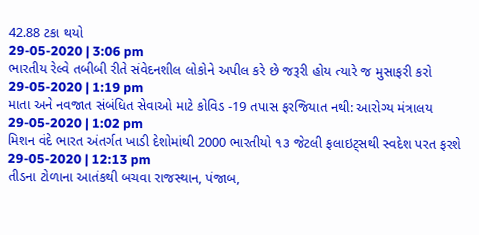42.88 ટકા થયો
29-05-2020 | 3:06 pm
ભારતીય રેલ્વે તબીબી રીતે સંવેદનશીલ લોકોને અપીલ કરે છે જરૂરી હોય ત્યારે જ મુસાફરી કરો
29-05-2020 | 1:19 pm
માતા અને નવજાત સંબંધિત સેવાઓ માટે કોવિડ -19 તપાસ ફરજિયાત નથી: આરોગ્ય મંત્રાલય
29-05-2020 | 1:02 pm
મિશન વંદે ભારત અંતર્ગત ખાડી દેશોમાંથી 2000 ભારતીયો ૧૩ જેટલી ફલાઇટ્સથી સ્વદેશ પરત ફરશે
29-05-2020 | 12:13 pm
તીડના ટોળાના આતંકથી બચવા રાજસ્થાન, પંજાબ,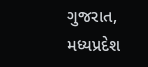ગુજરાત, મધ્યપ્રદેશ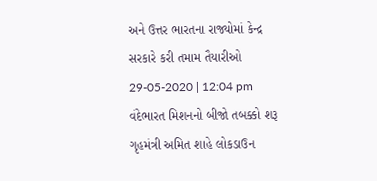અને ઉત્તર ભારતના રાજ્યોમાં કેન્દ્ર સરકારે કરી તમામ તૈયારીઓ
29-05-2020 | 12:04 pm
વંદેભારત મિશનનો બીજો તબક્કો શરૂ
ગૃહમંત્રી અમિત શાહે લોકડાઉન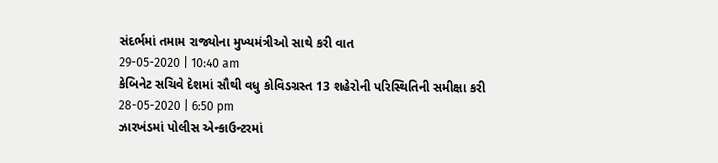સંદર્ભમાં તમામ રાજ્યોના મુખ્યમંત્રીઓ સાથે કરી વાત
29-05-2020 | 10:40 am
કેબિનેટ સચિવે દેશમાં સૌથી વધુ કોવિડગ્રસ્ત 13 શહેરોની પરિસ્થિતિની સમીક્ષા કરી
28-05-2020 | 6:50 pm
ઝારખંડમાં પોલીસ એન્કાઉન્ટરમાં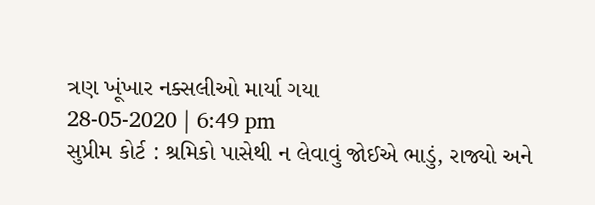ત્રણ ખૂંખાર નક્સલીઓ માર્યા ગયા
28-05-2020 | 6:49 pm
સુપ્રીમ કોર્ટ : શ્રમિકો પાસેથી ન લેવાવું જોઈએ ભાડું, રાજ્યો અને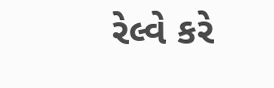રેલ્વે કરે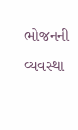ભોજનની વ્યવસ્થા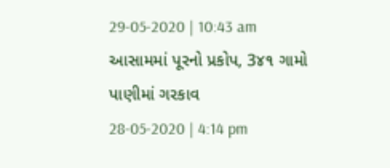29-05-2020 | 10:43 am
આસામમાં પૂરનો પ્રકોપ, 3૪૧ ગામો પાણીમાં ગરકાવ
28-05-2020 | 4:14 pm